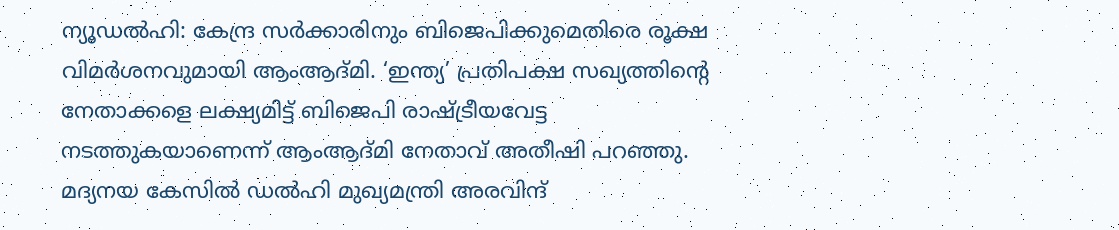ന്യൂഡൽഹി: കേന്ദ്ര സർക്കാരിനും ബിജെപിക്കുമെതിരെ രൂക്ഷ വിമർശനവുമായി ആംആദ്മി. ‘ഇന്ത്യ’ പ്രതിപക്ഷ സഖ്യത്തിന്റെ നേതാക്കളെ ലക്ഷ്യമിട്ട് ബിജെപി രാഷ്ട്രീയവേട്ട നടത്തുകയാണെന്ന് ആംആദ്മി നേതാവ് അതീഷി പറഞ്ഞു. മദ്യനയ കേസിൽ ഡൽഹി മുഖ്യമന്ത്രി അരവിന്ദ്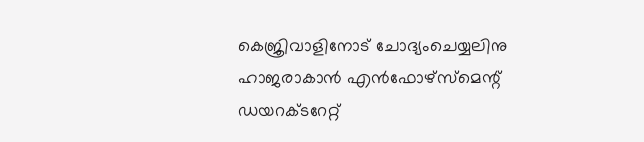കെജ്രിവാളിനോട് ചോദ്യംചെയ്യലിനു ഹാജരാകാൻ എൻഫോഴ്സ്മെന്റ് ഡയറക്ടറേറ്റ്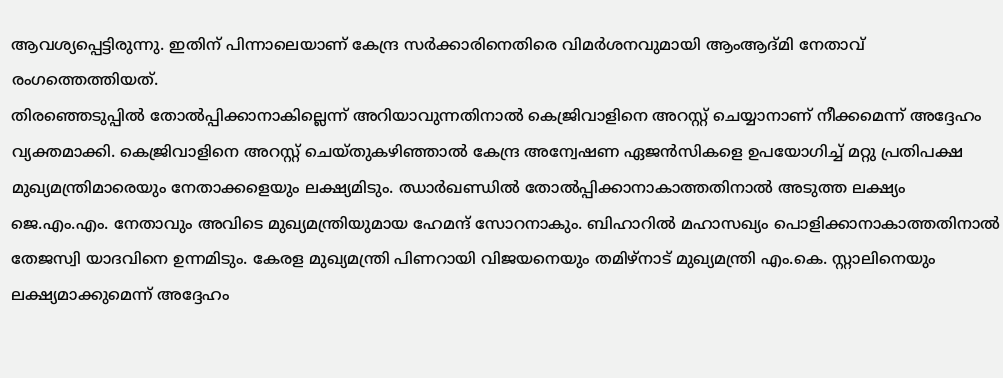ആവശ്യപ്പെട്ടിരുന്നു. ഇതിന് പിന്നാലെയാണ് കേന്ദ്ര സർക്കാരിനെതിരെ വിമർശനവുമായി ആംആദ്മി നേതാവ് രംഗത്തെത്തിയത്.
തിരഞ്ഞെടുപ്പിൽ തോൽപ്പിക്കാനാകില്ലെന്ന് അറിയാവുന്നതിനാൽ കെജ്രിവാളിനെ അറസ്റ്റ് ചെയ്യാനാണ് നീക്കമെന്ന് അദ്ദേഹം വ്യക്തമാക്കി. കെജ്രിവാളിനെ അറസ്റ്റ് ചെയ്തുകഴിഞ്ഞാൽ കേന്ദ്ര അന്വേഷണ ഏജൻസികളെ ഉപയോഗിച്ച് മറ്റു പ്രതിപക്ഷ മുഖ്യമന്ത്രിമാരെയും നേതാക്കളെയും ലക്ഷ്യമിടും. ഝാർഖണ്ഡിൽ തോൽപ്പിക്കാനാകാത്തതിനാൽ അടുത്ത ലക്ഷ്യം ജെ.എം.എം. നേതാവും അവിടെ മുഖ്യമന്ത്രിയുമായ ഹേമന്ദ് സോറനാകും. ബിഹാറിൽ മഹാസഖ്യം പൊളിക്കാനാകാത്തതിനാൽ തേജസ്വി യാദവിനെ ഉന്നമിടും. കേരള മുഖ്യമന്ത്രി പിണറായി വിജയനെയും തമിഴ്നാട് മുഖ്യമന്ത്രി എം.കെ. സ്റ്റാലിനെയും ലക്ഷ്യമാക്കുമെന്ന് അദ്ദേഹം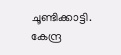ചൂണ്ടിക്കാട്ടി.
കേന്ദ്ര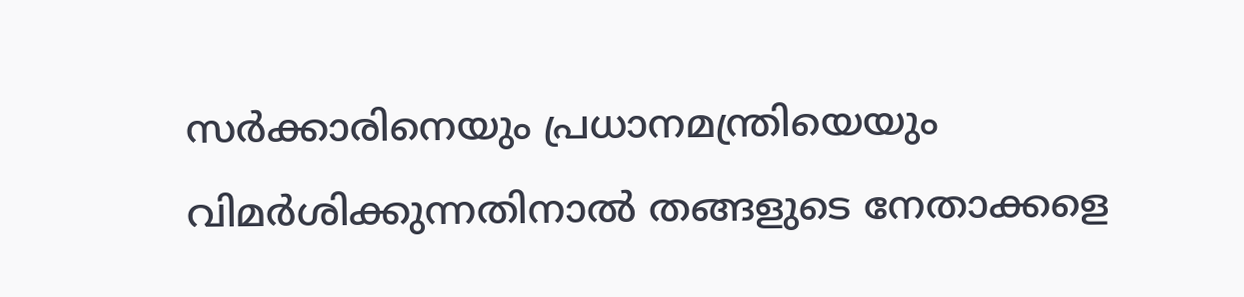സർക്കാരിനെയും പ്രധാനമന്ത്രിയെയും വിമർശിക്കുന്നതിനാൽ തങ്ങളുടെ നേതാക്കളെ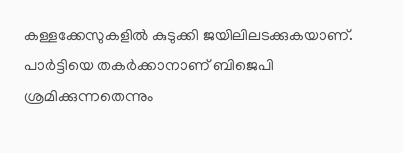കള്ളക്കേസുകളിൽ കുടുക്കി ജയിലിലടക്കുകയാണ്. പാർട്ടിയെ തകർക്കാനാണ് ബിജെപി ശ്രമിക്കുന്നതെന്നും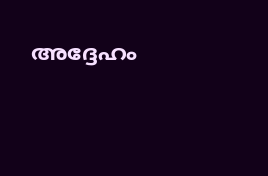അദ്ദേഹം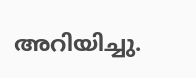അറിയിച്ചു.